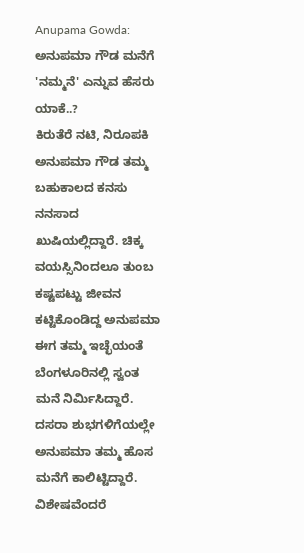Anupama Gowda: ಅನುಪಮಾ ಗೌಡ ಮನೆಗೆ 'ನಮ್ಮನೆ' ಎನ್ನುವ ಹೆಸರು ಯಾಕೆ..?
ಕಿರುತೆರೆ ನಟಿ, ನಿರೂಪಕಿ ಅನುಪಮಾ ಗೌಡ ತಮ್ಮ ಬಹುಕಾಲದ ಕನಸು ನನಸಾದ ಖುಷಿಯಲ್ಲಿದ್ದಾರೆ. ಚಿಕ್ಕ ವಯಸ್ಸಿನಿಂದಲೂ ತುಂಬ ಕಷ್ಟಪಟ್ಟು ಜೀವನ ಕಟ್ಟಿಕೊಂಡಿದ್ದ ಅನುಪಮಾ ಈಗ ತಮ್ಮ ಇಚ್ಛೆಯಂತೆ ಬೆಂಗಳೂರಿನಲ್ಲಿ ಸ್ವಂತ ಮನೆ ನಿರ್ಮಿಸಿದ್ದಾರೆ. ದಸರಾ ಶುಭಗಳಿಗೆಯಲ್ಲೇ ಅನುಪಮಾ ತಮ್ಮ ಹೊಸ ಮನೆಗೆ ಕಾಲಿಟ್ಟಿದ್ದಾರೆ. ವಿಶೇಷವೆಂದರೆ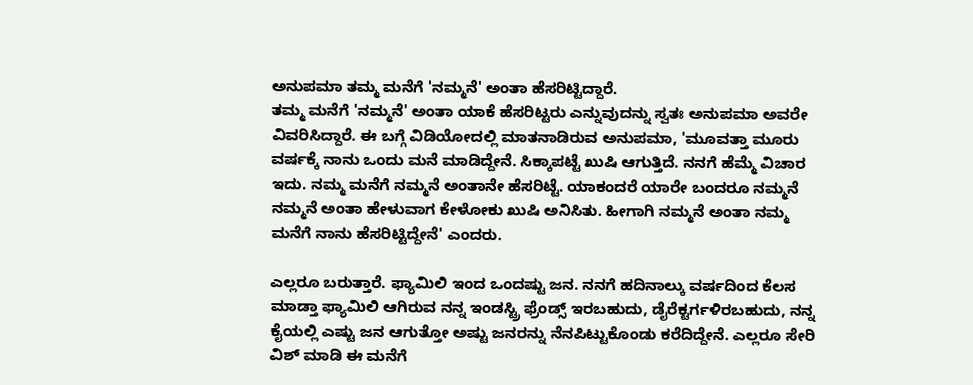ಅನುಪಮಾ ತಮ್ಮ ಮನೆಗೆ 'ನಮ್ಮನೆ' ಅಂತಾ ಹೆಸರಿಟ್ಟಿದ್ದಾರೆ.
ತಮ್ಮ ಮನೆಗೆ 'ನಮ್ಮನೆ' ಅಂತಾ ಯಾಕೆ ಹೆಸರಿಟ್ಟರು ಎನ್ನುವುದನ್ನು ಸ್ವತಃ ಅನುಪಮಾ ಅವರೇ ವಿವರಿಸಿದ್ದಾರೆ. ಈ ಬಗ್ಗೆ ವಿಡಿಯೋದಲ್ಲಿ ಮಾತನಾಡಿರುವ ಅನುಪಮಾ, 'ಮೂವತ್ತಾ ಮೂರು ವರ್ಷಕ್ಕೆ ನಾನು ಒಂದು ಮನೆ ಮಾಡಿದ್ದೇನೆ. ಸಿಕ್ಕಾಪಟ್ಟೆ ಖುಷಿ ಆಗುತ್ತಿದೆ. ನನಗೆ ಹೆಮ್ಮೆ ವಿಚಾರ ಇದು. ನಮ್ಮ ಮನೆಗೆ ನಮ್ಮನೆ ಅಂತಾನೇ ಹೆಸರಿಟ್ಟೆ. ಯಾಕಂದರೆ ಯಾರೇ ಬಂದರೂ ನಮ್ಮನೆ ನಮ್ಮನೆ ಅಂತಾ ಹೇಳುವಾಗ ಕೇಳೋಕು ಖುಷಿ ಅನಿಸಿತು. ಹೀಗಾಗಿ ನಮ್ಮನೆ ಅಂತಾ ನಮ್ಮ ಮನೆಗೆ ನಾನು ಹೆಸರಿಟ್ಟಿದ್ದೇನೆ' ಎಂದರು.

ಎಲ್ಲರೂ ಬರುತ್ತಾರೆ. ಫ್ಯಾಮಿಲಿ ಇಂದ ಒಂದಷ್ಟು ಜನ. ನನಗೆ ಹದಿನಾಲ್ಕು ವರ್ಷದಿಂದ ಕೆಲಸ ಮಾಡ್ತಾ ಫ್ಯಾಮಿಲಿ ಆಗಿರುವ ನನ್ನ ಇಂಡಸ್ಟ್ರಿ ಫ್ರೆಂಡ್ಸ್ ಇರಬಹುದು, ಡೈರೆಕ್ಟರ್ಗಳಿರಬಹುದು, ನನ್ನ ಕೈಯಲ್ಲಿ ಎಷ್ಟು ಜನ ಆಗುತ್ತೋ ಅಷ್ಟು ಜನರನ್ನು ನೆನಪಿಟ್ಟುಕೊಂಡು ಕರೆದಿದ್ದೇನೆ. ಎಲ್ಲರೂ ಸೇರಿ ವಿಶ್ ಮಾಡಿ ಈ ಮನೆಗೆ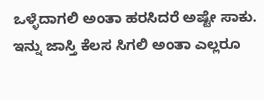ಒಳ್ಳೆದಾಗಲಿ ಅಂತಾ ಹರಸಿದರೆ ಅಷ್ಟೇ ಸಾಕು.
ಇನ್ನು ಜಾಸ್ತಿ ಕೆಲಸ ಸಿಗಲಿ ಅಂತಾ ಎಲ್ಲರೂ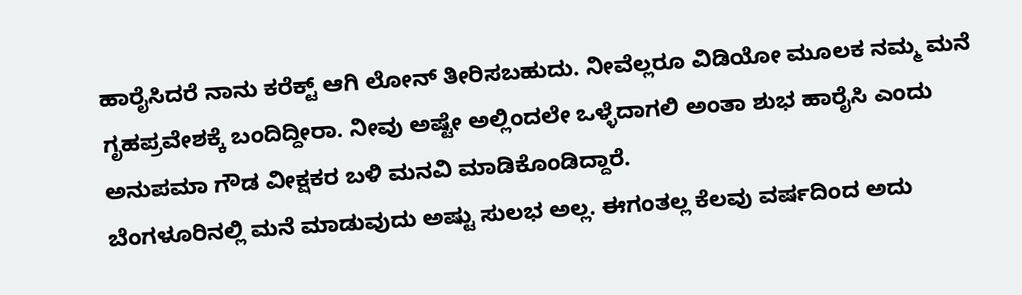ಹಾರೈಸಿದರೆ ನಾನು ಕರೆಕ್ಟ್ ಆಗಿ ಲೋನ್ ತೀರಿಸಬಹುದು. ನೀವೆಲ್ಲರೂ ವಿಡಿಯೋ ಮೂಲಕ ನಮ್ಮ ಮನೆ ಗೃಹಪ್ರವೇಶಕ್ಕೆ ಬಂದಿದ್ದೀರಾ. ನೀವು ಅಷ್ಟೇ ಅಲ್ಲಿಂದಲೇ ಒಳ್ಳೆದಾಗಲಿ ಅಂತಾ ಶುಭ ಹಾರೈಸಿ ಎಂದು ಅನುಪಮಾ ಗೌಡ ವೀಕ್ಷಕರ ಬಳಿ ಮನವಿ ಮಾಡಿಕೊಂಡಿದ್ದಾರೆ.
ಬೆಂಗಳೂರಿನಲ್ಲಿ ಮನೆ ಮಾಡುವುದು ಅಷ್ಟು ಸುಲಭ ಅಲ್ಲ. ಈಗಂತಲ್ಲ ಕೆಲವು ವರ್ಷದಿಂದ ಅದು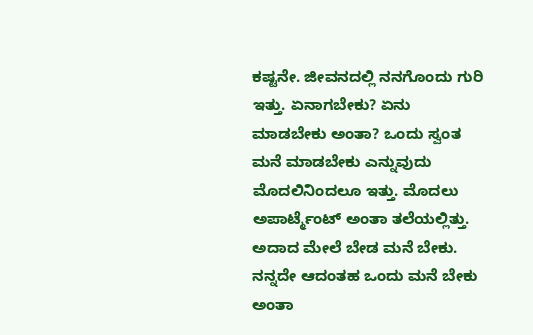ಕಷ್ಟನೇ. ಜೀವನದಲ್ಲಿ ನನಗೊಂದು ಗುರಿ ಇತ್ತು. ಏನಾಗಬೇಕು? ಏನು ಮಾಡಬೇಕು ಅಂತಾ? ಒಂದು ಸ್ವಂತ ಮನೆ ಮಾಡಬೇಕು ಎನ್ನುವುದು ಮೊದಲಿನಿಂದಲೂ ಇತ್ತು. ಮೊದಲು ಅಪಾರ್ಟ್ಮೆಂಟ್ ಅಂತಾ ತಲೆಯಲ್ಲಿತ್ತು. ಅದಾದ ಮೇಲೆ ಬೇಡ ಮನೆ ಬೇಕು. ನನ್ನದೇ ಆದಂತಹ ಒಂದು ಮನೆ ಬೇಕು ಅಂತಾ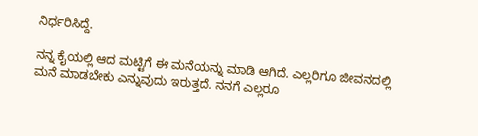ನಿರ್ಧರಿಸಿದ್ದೆ.

ನನ್ನ ಕೈಯಲ್ಲಿ ಆದ ಮಟ್ಟಿಗೆ ಈ ಮನೆಯನ್ನು ಮಾಡಿ ಆಗಿದೆ. ಎಲ್ಲರಿಗೂ ಜೀವನದಲ್ಲಿ ಮನೆ ಮಾಡಬೇಕು ಎನ್ನುವುದು ಇರುತ್ತದೆ. ನನಗೆ ಎಲ್ಲರೂ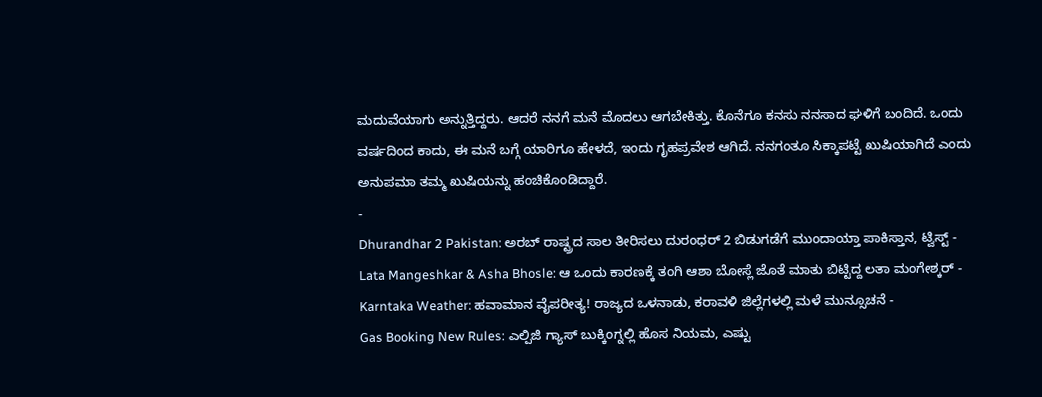ಮದುವೆಯಾಗು ಅನ್ನುತ್ತಿದ್ದರು. ಆದರೆ ನನಗೆ ಮನೆ ಮೊದಲು ಆಗಬೇಕಿತ್ತು. ಕೊನೆಗೂ ಕನಸು ನನಸಾದ ಘಳಿಗೆ ಬಂದಿದೆ. ಒಂದು ವರ್ಷದಿಂದ ಕಾದು, ಈ ಮನೆ ಬಗ್ಗೆ ಯಾರಿಗೂ ಹೇಳದೆ, ಇಂದು ಗೃಹಪ್ರವೇಶ ಆಗಿದೆ. ನನಗಂತೂ ಸಿಕ್ಕಾಪಟ್ಟೆ ಖುಷಿಯಾಗಿದೆ ಎಂದು ಅನುಪಮಾ ತಮ್ಮ ಖುಷಿಯನ್ನು ಹಂಚಿಕೊಂಡಿದ್ದಾರೆ.
-
Dhurandhar 2 Pakistan: ಅರಬ್ ರಾಷ್ಟ್ರದ ಸಾಲ ತೀರಿಸಲು ದುರಂಧರ್ 2 ಬಿಡುಗಡೆಗೆ ಮುಂದಾಯ್ತಾ ಪಾಕಿಸ್ತಾನ, ಟ್ವಿಸ್ಟ್ -
Lata Mangeshkar & Asha Bhosle: ಆ ಒಂದು ಕಾರಣಕ್ಕೆ ತಂಗಿ ಆಶಾ ಬೋಸ್ಲೆ ಜೊತೆ ಮಾತು ಬಿಟ್ಟಿದ್ದ ಲತಾ ಮಂಗೇಶ್ಕರ್ -
Karntaka Weather: ಹವಾಮಾನ ವೈಪರೀತ್ಯ! ರಾಜ್ಯದ ಒಳನಾಡು, ಕರಾವಳಿ ಜಿಲ್ಲೆಗಳಲ್ಲಿ ಮಳೆ ಮುನ್ಸೂಚನೆ -
Gas Booking New Rules: ಎಲ್ಪಿಜಿ ಗ್ಯಾಸ್ ಬುಕ್ಕಿಂಗ್ನಲ್ಲಿ ಹೊಸ ನಿಯಮ, ಎಷ್ಟು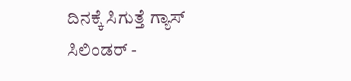ದಿನಕ್ಕೆ ಸಿಗುತ್ತೆ ಗ್ಯಾಸ್ ಸಿಲಿಂಡರ್ -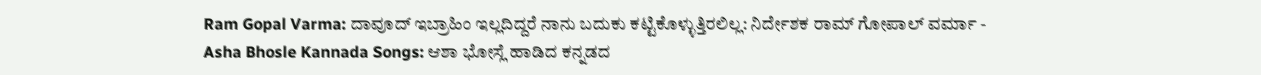Ram Gopal Varma: ದಾವೂದ್ ಇಬ್ರಾಹಿಂ ಇಲ್ಲದಿದ್ದರೆ ನಾನು ಬದುಕು ಕಟ್ಟಿಕೊಳ್ಳುತ್ತಿರಲಿಲ್ಲ: ನಿರ್ದೇಶಕ ರಾಮ್ ಗೋಪಾಲ್ ವರ್ಮಾ -
Asha Bhosle Kannada Songs: ಆಶಾ ಭೋಸ್ಲೆ ಹಾಡಿದ ಕನ್ನಡದ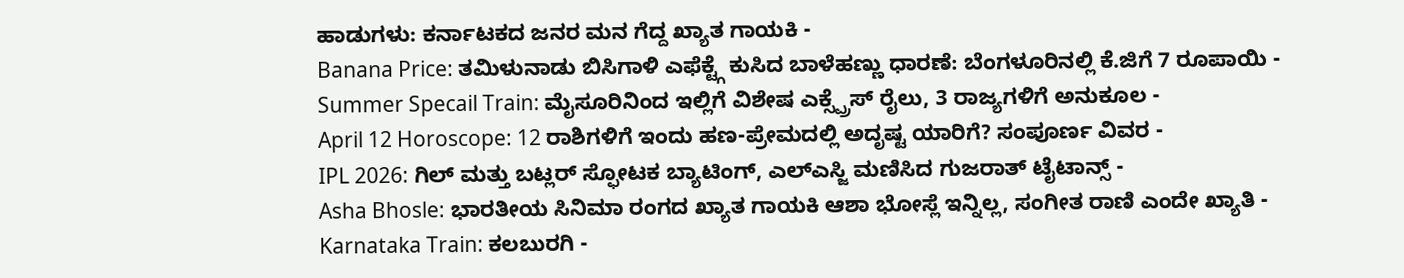ಹಾಡುಗಳು: ಕರ್ನಾಟಕದ ಜನರ ಮನ ಗೆದ್ದ ಖ್ಯಾತ ಗಾಯಕಿ -
Banana Price: ತಮಿಳುನಾಡು ಬಿಸಿಗಾಳಿ ಎಫೆಕ್ಟ್ಗೆ ಕುಸಿದ ಬಾಳೆಹಣ್ಣು ಧಾರಣೆ: ಬೆಂಗಳೂರಿನಲ್ಲಿ ಕೆ.ಜಿಗೆ 7 ರೂಪಾಯಿ -
Summer Specail Train: ಮೈಸೂರಿನಿಂದ ಇಲ್ಲಿಗೆ ವಿಶೇಷ ಎಕ್ಸ್ಪ್ರೆಸ್ ರೈಲು, 3 ರಾಜ್ಯಗಳಿಗೆ ಅನುಕೂಲ -
April 12 Horoscope: 12 ರಾಶಿಗಳಿಗೆ ಇಂದು ಹಣ-ಪ್ರೇಮದಲ್ಲಿ ಅದೃಷ್ಟ ಯಾರಿಗೆ? ಸಂಪೂರ್ಣ ವಿವರ -
IPL 2026: ಗಿಲ್ ಮತ್ತು ಬಟ್ಲರ್ ಸ್ಫೋಟಕ ಬ್ಯಾಟಿಂಗ್, ಎಲ್ಎಸ್ಜಿ ಮಣಿಸಿದ ಗುಜರಾತ್ ಟೈಟಾನ್ಸ್ -
Asha Bhosle: ಭಾರತೀಯ ಸಿನಿಮಾ ರಂಗದ ಖ್ಯಾತ ಗಾಯಕಿ ಆಶಾ ಭೋಸ್ಲೆ ಇನ್ನಿಲ್ಲ, ಸಂಗೀತ ರಾಣಿ ಎಂದೇ ಖ್ಯಾತಿ -
Karnataka Train: ಕಲಬುರಗಿ -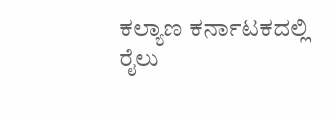ಕಲ್ಯಾಣ ಕರ್ನಾಟಕದಲ್ಲಿ ರೈಲು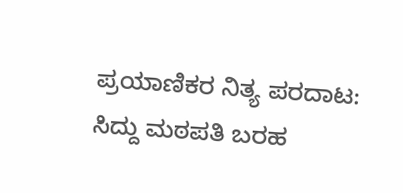ಪ್ರಯಾಣಿಕರ ನಿತ್ಯ ಪರದಾಟ: ಸಿದ್ದು ಮಠಪತಿ ಬರಹ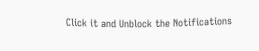Click it and Unblock the Notifications